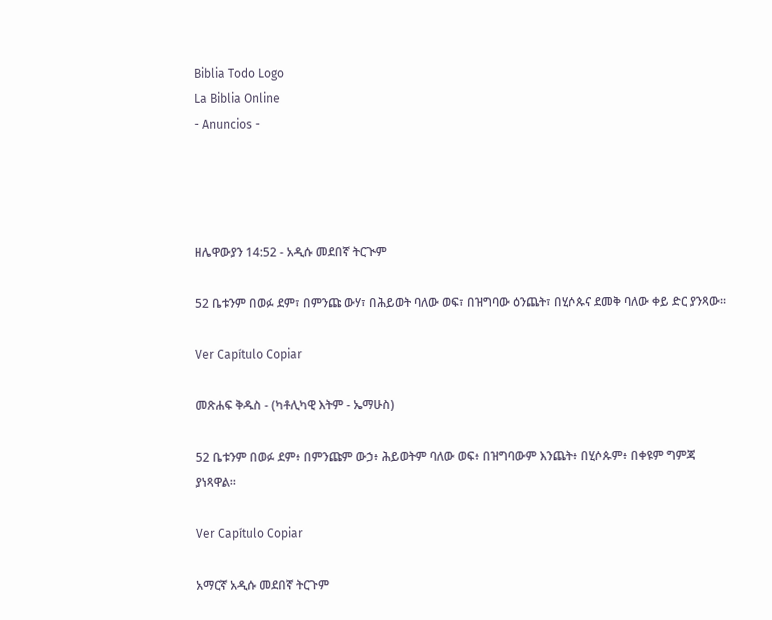Biblia Todo Logo
La Biblia Online
- Anuncios -




ዘሌዋውያን 14:52 - አዲሱ መደበኛ ትርጒም

52 ቤቱንም በወፉ ደም፣ በምንጩ ውሃ፣ በሕይወት ባለው ወፍ፣ በዝግባው ዕንጨት፣ በሂሶጱና ደመቅ ባለው ቀይ ድር ያንጻው።

Ver Capítulo Copiar

መጽሐፍ ቅዱስ - (ካቶሊካዊ እትም - ኤማሁስ)

52 ቤቱንም በወፉ ደም፥ በምንጩም ውኃ፥ ሕይወትም ባለው ወፍ፥ በዝግባውም እንጨት፥ በሂሶጱም፥ በቀዩም ግምጃ ያነጻዋል።

Ver Capítulo Copiar

አማርኛ አዲሱ መደበኛ ትርጉም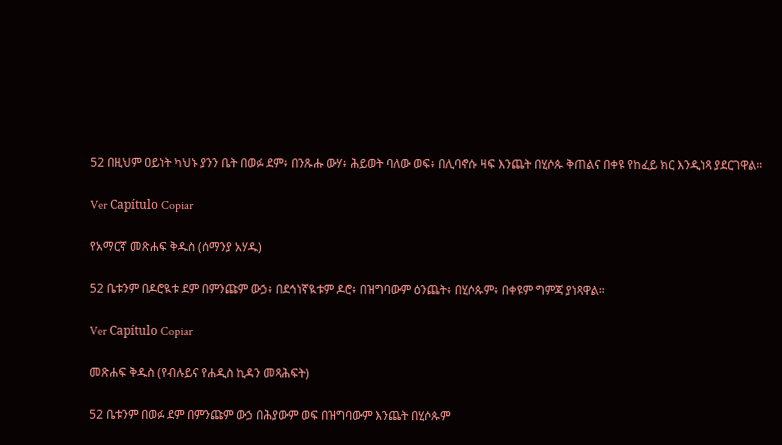52 በዚህም ዐይነት ካህኑ ያንን ቤት በወፉ ደም፥ በንጹሑ ውሃ፥ ሕይወት ባለው ወፍ፥ በሊባኖሱ ዛፍ እንጨት በሂሶጱ ቅጠልና በቀዩ የከፈይ ክር እንዲነጻ ያደርገዋል።

Ver Capítulo Copiar

የአማርኛ መጽሐፍ ቅዱስ (ሰማንያ አሃዱ)

52 ቤቱንም በዶሮዪቱ ደም በምንጩም ውኃ፥ በደኅነኛዪቱም ዶሮ፥ በዝግባውም ዕንጨት፥ በሂሶጱም፥ በቀዩም ግምጃ ያነጻዋል።

Ver Capítulo Copiar

መጽሐፍ ቅዱስ (የብሉይና የሐዲስ ኪዳን መጻሕፍት)

52 ቤቱንም በወፉ ደም በምንጩም ውኃ በሕያውም ወፍ በዝግባውም እንጨት በሂሶጱም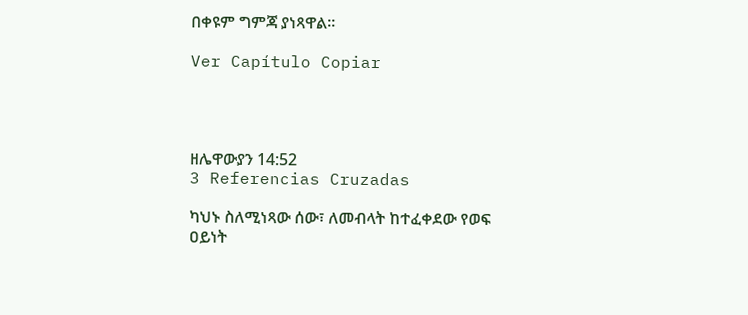በቀዩም ግምጃ ያነጻዋል።

Ver Capítulo Copiar




ዘሌዋውያን 14:52
3 Referencias Cruzadas

ካህኑ ስለሚነጻው ሰው፣ ለመብላት ከተፈቀደው የወፍ ዐይነት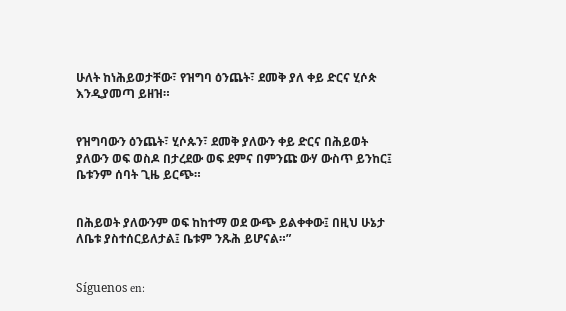ሁለት ከነሕይወታቸው፣ የዝግባ ዕንጨት፣ ደመቅ ያለ ቀይ ድርና ሂሶጵ እንዲያመጣ ይዘዝ።


የዝግባውን ዕንጨት፣ ሂሶጱን፣ ደመቅ ያለውን ቀይ ድርና በሕይወት ያለውን ወፍ ወስዶ በታረደው ወፍ ደምና በምንጩ ውሃ ውስጥ ይንከር፤ ቤቱንም ሰባት ጊዜ ይርጭ።


በሕይወት ያለውንም ወፍ ከከተማ ወደ ውጭ ይልቀቀው፤ በዚህ ሁኔታ ለቤቱ ያስተሰርይለታል፤ ቤቱም ንጹሕ ይሆናል።”


Síguenos en: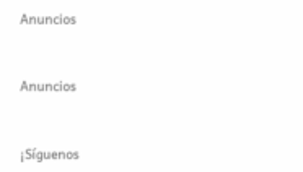Anuncios


Anuncios


¡Síguenos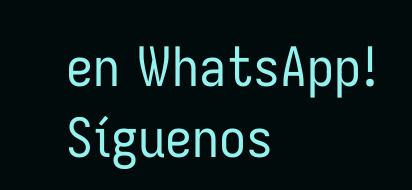en WhatsApp! Síguenos